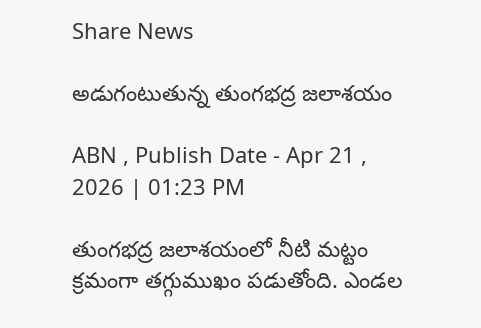Share News

అడుగంటుతున్న తుంగభద్ర జలాశయం

ABN , Publish Date - Apr 21 , 2026 | 01:23 PM

తుంగభద్ర జలాశయంలో నీటి మట్టం క్రమంగా తగ్గుముఖం పడుతోంది. ఎండల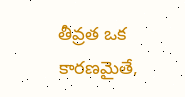తీవ్రత ఒక కారణమైతే,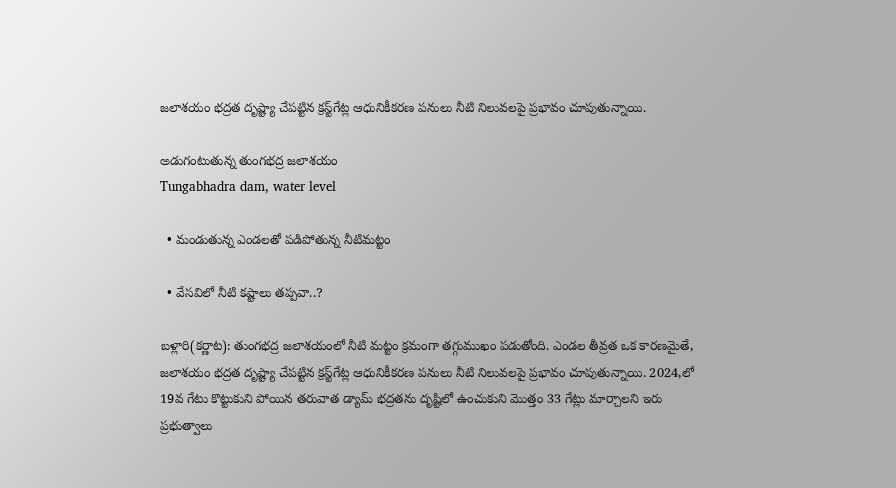జలాశయం భద్రత దృష్ట్యా చేపట్టిన క్రస్ట్‌గేట్ల ఆధునికీకరణ పనులు నీటి నిలువలపై ప్రభావం చూపుతున్నాయి.

అడుగంటుతున్న తుంగభద్ర జలాశయం
Tungabhadra dam, water level

  • మండుతున్న ఎండలతో పడిపోతున్న నీటిమట్టం

  • వేసవిలో నీటి కష్టాలు తప్పవా..?

బళ్లారి(కర్ణాట): తుంగభద్ర జలాశయంలో నీటి మట్టం క్రమంగా తగ్గుముఖం పడుతోంది. ఎండల తీవ్రత ఒక కారణమైతే, జలాశయం భద్రత దృష్ట్యా చేపట్టిన క్రస్ట్‌గేట్ల ఆధునికీకరణ పనులు నీటి నిలువలపై ప్రభావం చూపుతున్నాయి. 2024,లో 19వ గేటు కొట్టుకుని పోయిన తరువాత డ్యామ్‌ భద్రతను దృష్టిలో ఉంచుకుని మొత్తం 33 గేట్లు మార్చాలని ఇరు ప్రభుత్వాలు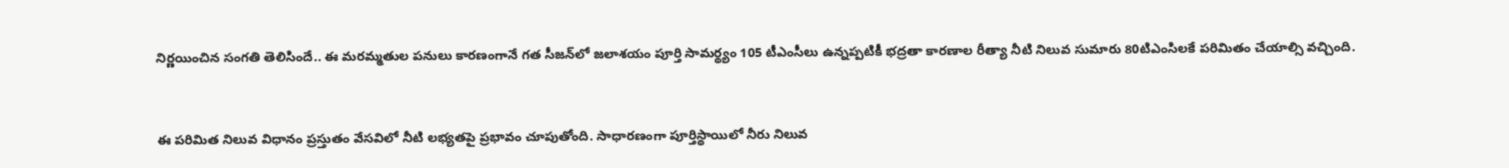నిర్ణయించిన సంగతి తెలిసిందే.. ఈ మరమ్మతుల పనులు కారణంగానే గత సీజన్‌లో జలాశయం పూర్తి సామర్థ్యం 105 టీఎంసీలు ఉన్నప్పటికీ భద్రతా కారణాల రీత్యా నీటి నిలువ సుమారు 80టిఎంసిలకే పరిమితం చేయాల్సి వచ్చింది.


ఈ పరిమిత నిలువ విధానం ప్రస్తుతం వేసవిలో నీటి లభ్యతపై ప్రభావం చూపుతోంది. సాధారణంగా పూర్తిస్థాయిలో నీరు నిలువ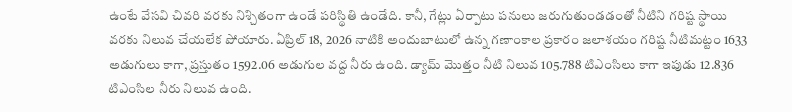ఉంటే వేసవి చివరి వరకు నిశ్చితంగా ఉండే పరిస్థితి ఉండేది. కానీ, గేట్లు ఏర్పాటు పనులు జరుగుతుండడంతో నీటిని గరిష్ట స్థాయి వరకు నిలువ చేయలేక పోయారు. ఏప్రిల్‌ 18, 2026 నాటికి అందుబాటులో ఉన్న గణాంకాల ప్రకారం జలాశయం గరిష్ట నీటిమట్టం 1633 అడుగులు కాగా, ప్రస్తుతం 1592.06 అడుగుల వద్ద నీరు ఉంది. డ్యామ్‌ మొత్తం నీటి నిలువ 105.788 టిఎంసిలు కాగా ఇపుడు 12.836 టిఎంసిల నీరు నిలువ ఉంది.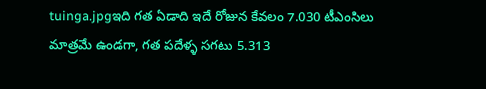tuinga.jpgఇది గత ఏడాది ఇదే రోజున కేవలం 7.030 టీఎంసిలు మాత్రమే ఉండగా, గత పదేళ్ళ సగటు 5.313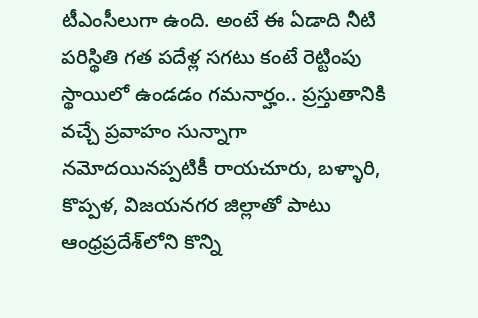టీఎంసీలుగా ఉంది. అంటే ఈ ఏడాది నీటి పరిస్థితి గత పదేళ్ల సగటు కంటే రెట్టింపు స్థాయిలో ఉండడం గమనార్హం.. ప్రస్తుతానికి వచ్చే ప్రవాహం సున్నాగా నమోదయినప్పటికీ రాయచూరు, బళ్ళారి, కొప్పళ, విజయనగర జిల్లాతో పాటు ఆంధ్రప్రదేశ్‌లోని కొన్ని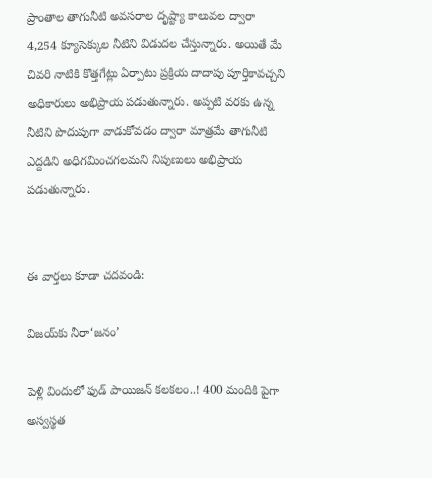ప్రాంతాల తాగునీటి అవసరాల దృష్ట్యా కాలువల ద్వారా 4,254 క్యూసెక్కుల నీటిని విడుదల చేస్తున్నారు. అయితే మే చివరి నాటికి కొత్తగేట్లు ఏర్పాటు ప్రక్రియ దాదాపు పూర్తికావచ్చని అధికారులు అభిప్రాయ పడుతున్నారు. అప్పటి వరకు ఉన్న నీటిని పొదుపుగా వాడుకోవడం ద్వారా మాత్రమే తాగునీటి ఎద్దడిని అధిగమించగలమని నిపుణులు అభిప్రాయ పడుతున్నారు.


ఈ వార్తలు కూడా చదవండి:

విజయ్‌కు నీరా‘జనం’

పెళ్లి విందులో ఫుడ్ పాయిజన్ కలకలం..! 400 మందికి పైగా అస్వస్థత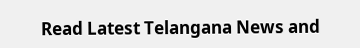Read Latest Telangana News and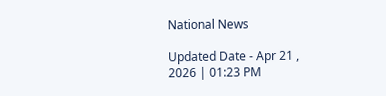National News

Updated Date - Apr 21 , 2026 | 01:23 PM